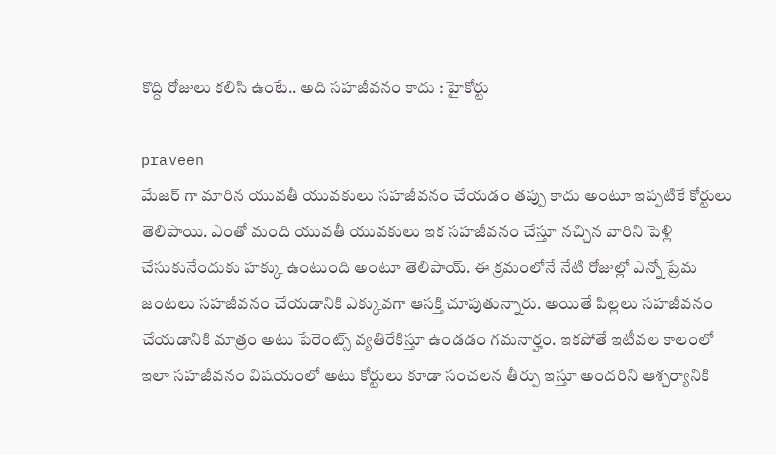కొద్ది రోజులు కలిసి ఉంటే.. అది సహజీవనం కాదు : హైకోర్టు

praveen
మేజర్ గా మారిన యువతీ యువకులు సహజీవనం చేయడం తప్పు కాదు అంటూ ఇప్పటికే కోర్టులు తెలిపాయి. ఎంతో మంది యువతీ యువకులు ఇక సహజీవనం చేస్తూ నచ్చిన వారిని పెళ్లి చేసుకునేందుకు హక్కు ఉంటుంది అంటూ తెలిపాయ్. ఈ క్రమంలోనే నేటి రోజుల్లో ఎన్నో ప్రేమ జంటలు సహజీవనం చేయడానికి ఎక్కువగా ఆసక్తి చూపుతున్నారు. అయితే పిల్లలు సహజీవనం చేయడానికి మాత్రం అటు పేరెంట్స్ వ్యతిరేకిస్తూ ఉండడం గమనార్హం. ఇకపోతే ఇటీవల కాలంలో ఇలా సహజీవనం విషయంలో అటు కోర్టులు కూడా సంచలన తీర్పు ఇస్తూ అందరిని ఆశ్చర్యానికి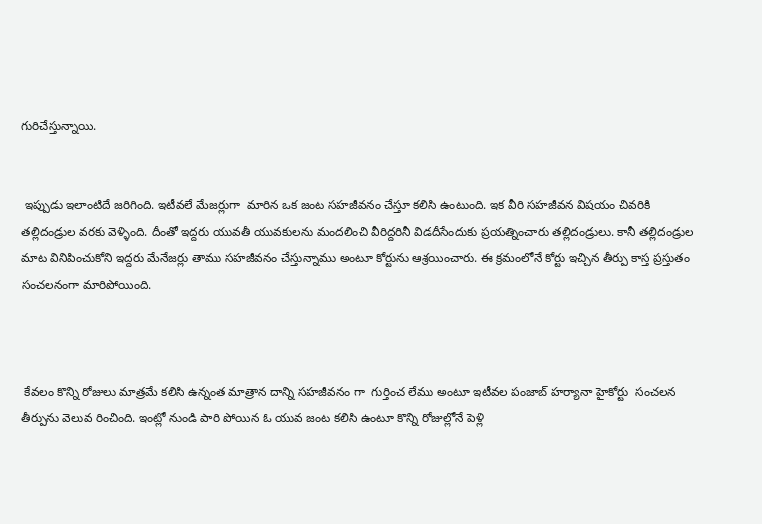గురిచేస్తున్నాయి.


 ఇప్పుడు ఇలాంటిదే జరిగింది. ఇటీవలే మేజర్లుగా  మారిన ఒక జంట సహజీవనం చేస్తూ కలిసి ఉంటుంది. ఇక వీరి సహజీవన విషయం చివరికి తల్లిదండ్రుల వరకు వెళ్ళింది. దీంతో ఇద్దరు యువతీ యువకులను మందలించి వీరిద్దరినీ విడదీసేందుకు ప్రయత్నించారు తల్లిదండ్రులు. కానీ తల్లిదండ్రుల మాట వినిపించుకోని ఇద్దరు మేనేజర్లు తాము సహజీవనం చేస్తున్నాము అంటూ కోర్టును ఆశ్రయించారు. ఈ క్రమంలోనే కోర్టు ఇచ్చిన తీర్పు కాస్త ప్రస్తుతం సంచలనంగా మారిపోయింది.



 కేవలం కొన్ని రోజులు మాత్రమే కలిసి ఉన్నంత మాత్రాన దాన్ని సహజీవనం గా  గుర్తించ లేము అంటూ ఇటీవల పంజాబ్ హర్యానా హైకోర్టు  సంచలన తీర్పును వెలువ రించింది. ఇంట్లో నుండి పారి పోయిన ఓ యువ జంట కలిసి ఉంటూ కొన్ని రోజుల్లోనే పెళ్లి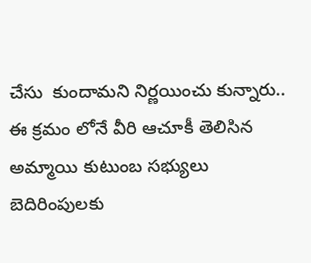చేసు  కుందామని నిర్ణయించు కున్నారు.. ఈ క్రమం లోనే వీరి ఆచూకీ తెలిసిన అమ్మాయి కుటుంబ సభ్యులు బెదిరింపులకు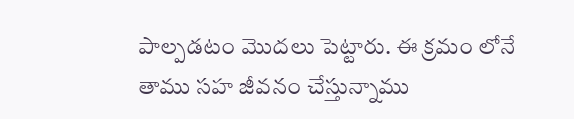పాల్పడటం మొదలు పెట్టారు. ఈ క్రమం లోనే తాము సహ జీవనం చేస్తున్నాము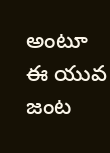అంటూ ఈ యువ జంట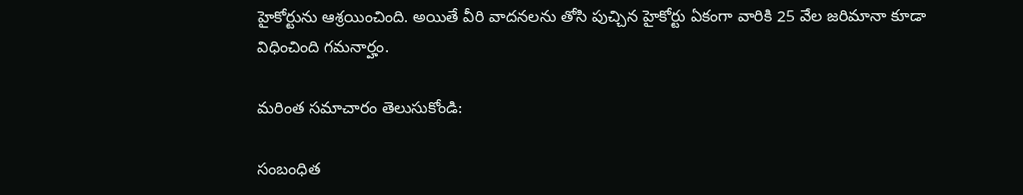హైకోర్టును ఆశ్రయించింది. అయితే వీరి వాదనలను తోసి పుచ్చిన హైకోర్టు ఏకంగా వారికి 25 వేల జరిమానా కూడా విధించింది గమనార్హం.

మరింత సమాచారం తెలుసుకోండి:

సంబంధిత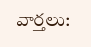వార్తలు: